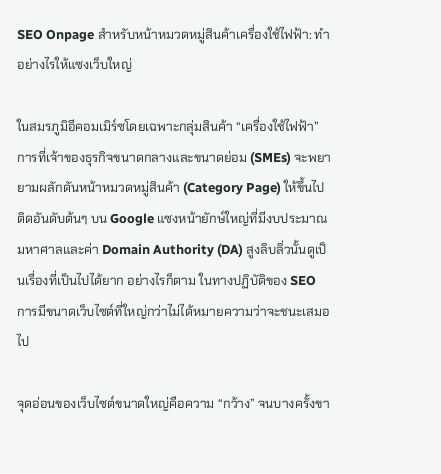SEO Onpage สำหรับหน้าหมวดหมู่สินค้าเครื่องใช้ไฟฟ้า: ทำอย่างไรให้แซงเว็บใหญ่

ในสมรภูมิอีคอมเมิร์ซโดยเฉพาะกลุ่มสินค้า “เครื่องใช้ไฟฟ้า” การที่เจ้าของธุรกิจขนาดกลางและขนาดย่อม (SMEs) จะพยายามผลักดันหน้าหมวดหมู่สินค้า (Category Page) ให้ขึ้นไปติดอันดับต้นๆ บน Google แซงหน้ายักษ์ใหญ่ที่มีงบประมาณมหาศาลและค่า Domain Authority (DA) สูงลิบลิ่วนั้นดูเป็นเรื่องที่เป็นไปได้ยาก อย่างไรก็ตาม ในทางปฏิบัติของ SEO การมีขนาดเว็บไซต์ที่ใหญ่กว่าไม่ได้หมายความว่าจะชนะเสมอไป

จุดอ่อนของเว็บไซต์ขนาดใหญ่คือความ “กว้าง” จนบางครั้งขา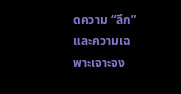ดความ “ลึก” และความเฉพาะเจาะจง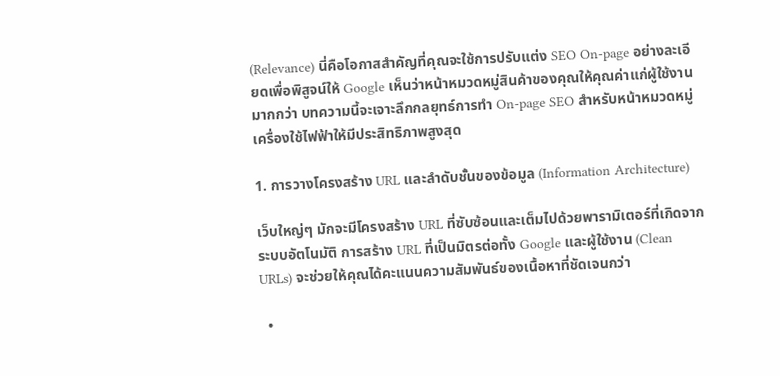(Relevance) นี่คือโอกาสสำคัญที่คุณจะใช้การปรับแต่ง SEO On-page อย่างละเอียดเพื่อพิสูจน์ให้ Google เห็นว่าหน้าหมวดหมู่สินค้าของคุณให้คุณค่าแก่ผู้ใช้งานมากกว่า บทความนี้จะเจาะลึกกลยุทธ์การทำ On-page SEO สำหรับหน้าหมวดหมู่เครื่องใช้ไฟฟ้าให้มีประสิทธิภาพสูงสุด

1. การวางโครงสร้าง URL และลำดับชั้นของข้อมูล (Information Architecture)

เว็บใหญ่ๆ มักจะมีโครงสร้าง URL ที่ซับซ้อนและเต็มไปด้วยพารามิเตอร์ที่เกิดจากระบบอัตโนมัติ การสร้าง URL ที่เป็นมิตรต่อทั้ง Google และผู้ใช้งาน (Clean URLs) จะช่วยให้คุณได้คะแนนความสัมพันธ์ของเนื้อหาที่ชัดเจนกว่า

  •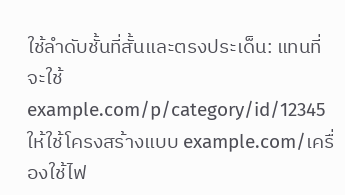ใช้ลำดับชั้นที่สั้นและตรงประเด็น: แทนที่จะใช้ example.com/p/category/id/12345 ให้ใช้โครงสร้างแบบ example.com/เครื่องใช้ไฟ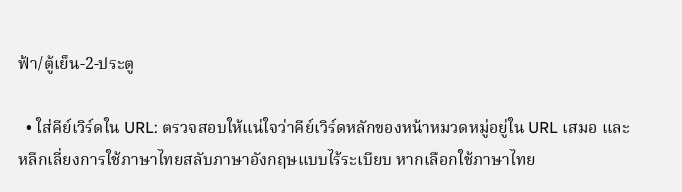ฟ้า/ตู้เย็น-2-ประตู

  • ใส่คีย์เวิร์ดใน URL: ตรวจสอบให้แน่ใจว่าคีย์เวิร์ดหลักของหน้าหมวดหมู่อยู่ใน URL เสมอ และหลีกเลี่ยงการใช้ภาษาไทยสลับภาษาอังกฤษแบบไร้ระเบียบ หากเลือกใช้ภาษาไทย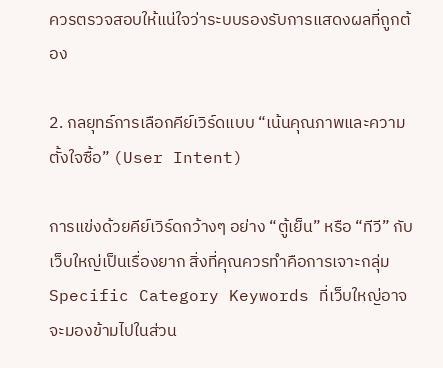ควรตรวจสอบให้แน่ใจว่าระบบรองรับการแสดงผลที่ถูกต้อง

2. กลยุทธ์การเลือกคีย์เวิร์ดแบบ “เน้นคุณภาพและความตั้งใจซื้อ” (User Intent)

การแข่งด้วยคีย์เวิร์ดกว้างๆ อย่าง “ตู้เย็น” หรือ “ทีวี” กับเว็บใหญ่เป็นเรื่องยาก สิ่งที่คุณควรทำคือการเจาะกลุ่ม Specific Category Keywords ที่เว็บใหญ่อาจจะมองข้ามไปในส่วน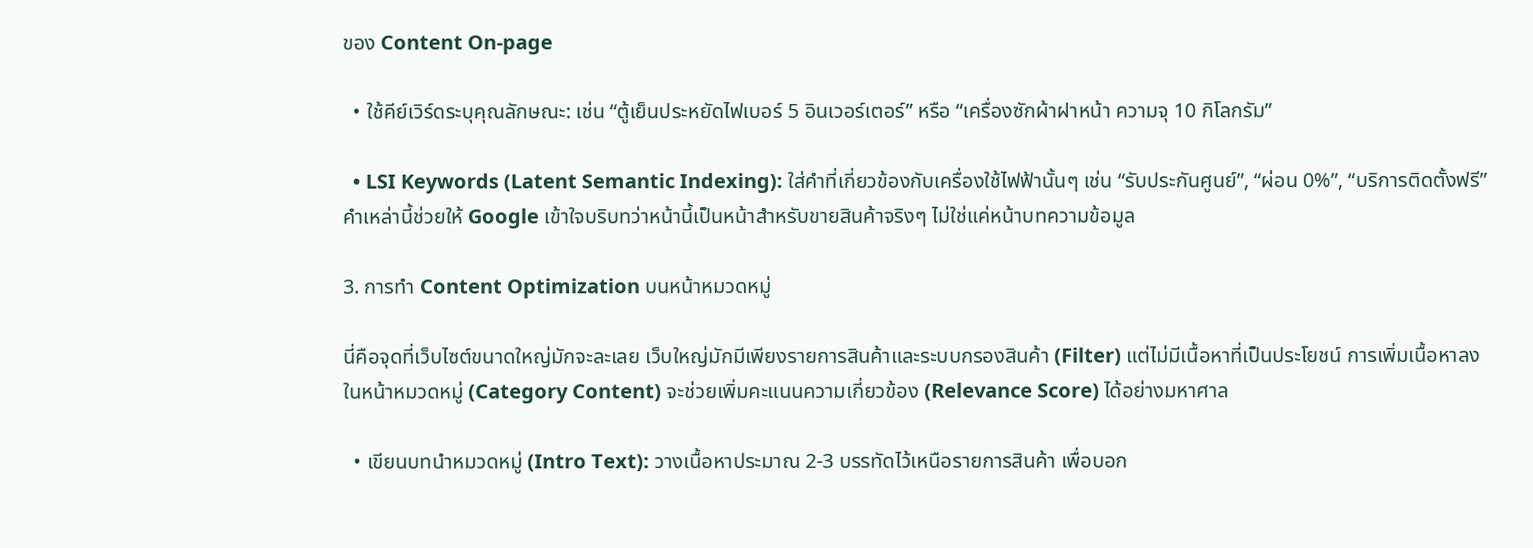ของ Content On-page

  • ใช้คีย์เวิร์ดระบุคุณลักษณะ: เช่น “ตู้เย็นประหยัดไฟเบอร์ 5 อินเวอร์เตอร์” หรือ “เครื่องซักผ้าฝาหน้า ความจุ 10 กิโลกรัม”

  • LSI Keywords (Latent Semantic Indexing): ใส่คำที่เกี่ยวข้องกับเครื่องใช้ไฟฟ้านั้นๆ เช่น “รับประกันศูนย์”, “ผ่อน 0%”, “บริการติดตั้งฟรี” คำเหล่านี้ช่วยให้ Google เข้าใจบริบทว่าหน้านี้เป็นหน้าสำหรับขายสินค้าจริงๆ ไม่ใช่แค่หน้าบทความข้อมูล

3. การทำ Content Optimization บนหน้าหมวดหมู่

นี่คือจุดที่เว็บไซต์ขนาดใหญ่มักจะละเลย เว็บใหญ่มักมีเพียงรายการสินค้าและระบบกรองสินค้า (Filter) แต่ไม่มีเนื้อหาที่เป็นประโยชน์ การเพิ่มเนื้อหาลงในหน้าหมวดหมู่ (Category Content) จะช่วยเพิ่มคะแนนความเกี่ยวข้อง (Relevance Score) ได้อย่างมหาศาล

  • เขียนบทนำหมวดหมู่ (Intro Text): วางเนื้อหาประมาณ 2-3 บรรทัดไว้เหนือรายการสินค้า เพื่อบอก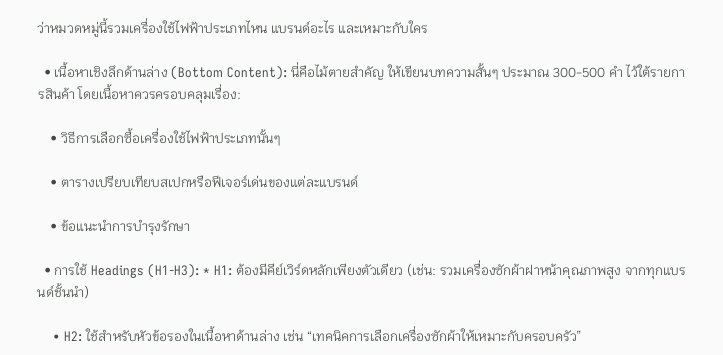ว่าหมวดหมู่นี้รวมเครื่องใช้ไฟฟ้าประเภทไหน แบรนด์อะไร และเหมาะกับใคร

  • เนื้อหาเชิงลึกด้านล่าง (Bottom Content): นี่คือไม้ตายสำคัญ ให้เขียนบทความสั้นๆ ประมาณ 300-500 คำ ไว้ใต้รายการสินค้า โดยเนื้อหาควรครอบคลุมเรื่อง:

    • วิธีการเลือกซื้อเครื่องใช้ไฟฟ้าประเภทนั้นๆ

    • ตารางเปรียบเทียบสเปกหรือฟีเจอร์เด่นของแต่ละแบรนด์

    • ข้อแนะนำการบำรุงรักษา

  • การใช้ Headings (H1-H3): * H1: ต้องมีคีย์เวิร์ดหลักเพียงตัวเดียว (เช่น: รวมเครื่องซักผ้าฝาหน้าคุณภาพสูง จากทุกแบรนด์ชั้นนำ)

    • H2: ใช้สำหรับหัวข้อรองในเนื้อหาด้านล่าง เช่น “เทคนิคการเลือกเครื่องซักผ้าให้เหมาะกับครอบครัว”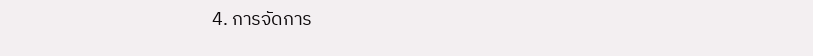4. การจัดการ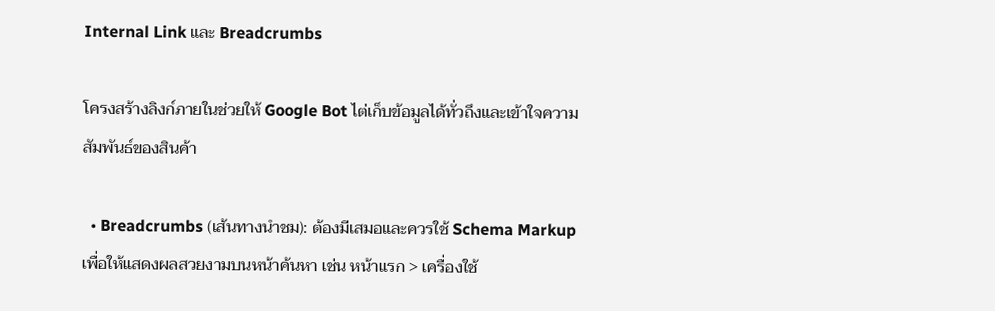Internal Link และ Breadcrumbs

โครงสร้างลิงก์ภายในช่วยให้ Google Bot ไต่เก็บข้อมูลได้ทั่วถึงและเข้าใจความสัมพันธ์ของสินค้า

  • Breadcrumbs (เส้นทางนำชม): ต้องมีเสมอและควรใช้ Schema Markup เพื่อให้แสดงผลสวยงามบนหน้าค้นหา เช่น หน้าแรก > เครื่องใช้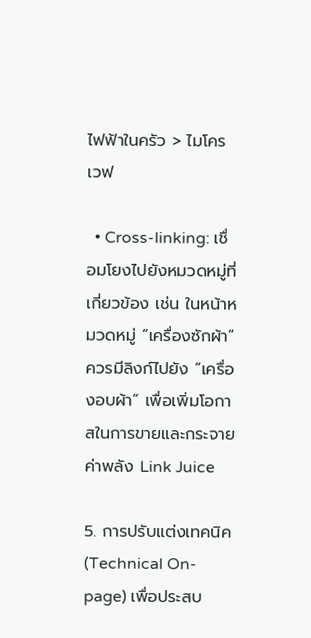ไฟฟ้าในครัว > ไมโครเวฟ

  • Cross-linking: เชื่อมโยงไปยังหมวดหมู่ที่เกี่ยวข้อง เช่น ในหน้าหมวดหมู่ “เครื่องซักผ้า” ควรมีลิงก์ไปยัง “เครื่องอบผ้า” เพื่อเพิ่มโอกาสในการขายและกระจายค่าพลัง Link Juice

5. การปรับแต่งเทคนิค (Technical On-page) เพื่อประสบ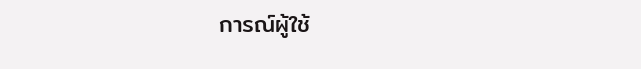การณ์ผู้ใช้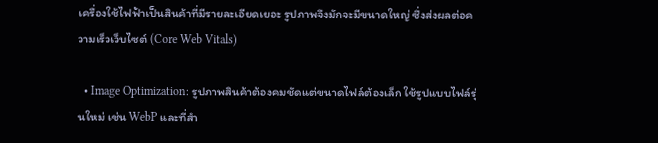เครื่องใช้ไฟฟ้าเป็นสินค้าที่มีรายละเอียดเยอะ รูปภาพจึงมักจะมีขนาดใหญ่ ซึ่งส่งผลต่อความเร็วเว็บไซต์ (Core Web Vitals)

  • Image Optimization: รูปภาพสินค้าต้องคมชัดแต่ขนาดไฟล์ต้องเล็ก ใช้รูปแบบไฟล์รุ่นใหม่ เช่น WebP และที่สำ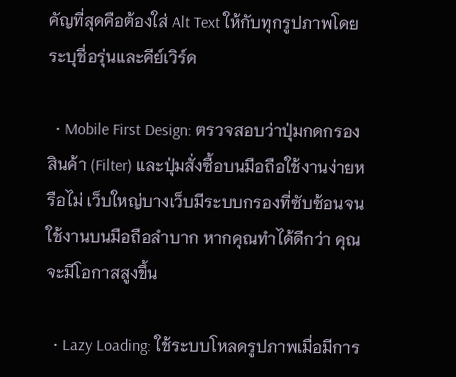คัญที่สุดคือต้องใส่ Alt Text ให้กับทุกรูปภาพโดยระบุชื่อรุ่นและคีย์เวิร์ด

  • Mobile First Design: ตรวจสอบว่าปุ่มกดกรองสินค้า (Filter) และปุ่มสั่งซื้อบนมือถือใช้งานง่ายหรือไม่ เว็บใหญ่บางเว็บมีระบบกรองที่ซับซ้อนจนใช้งานบนมือถือลำบาก หากคุณทำได้ดีกว่า คุณจะมีโอกาสสูงขึ้น

  • Lazy Loading: ใช้ระบบโหลดรูปภาพเมื่อมีการ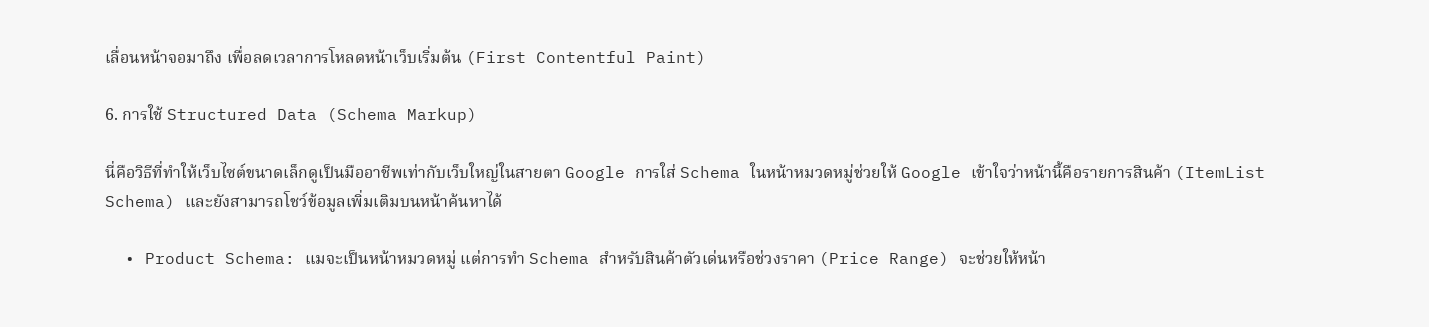เลื่อนหน้าจอมาถึง เพื่อลดเวลาการโหลดหน้าเว็บเริ่มต้น (First Contentful Paint)

6. การใช้ Structured Data (Schema Markup)

นี่คือวิธีที่ทำให้เว็บไซต์ขนาดเล็กดูเป็นมืออาชีพเท่ากับเว็บใหญ่ในสายตา Google การใส่ Schema ในหน้าหมวดหมู่ช่วยให้ Google เข้าใจว่าหน้านี้คือรายการสินค้า (ItemList Schema) และยังสามารถโชว์ข้อมูลเพิ่มเติมบนหน้าค้นหาได้

  • Product Schema: แมจะเป็นหน้าหมวดหมู่ แต่การทำ Schema สำหรับสินค้าตัวเด่นหรือช่วงราคา (Price Range) จะช่วยให้หน้า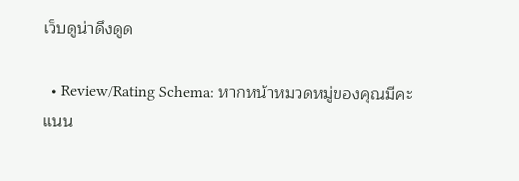เว็บดูน่าดึงดูด

  • Review/Rating Schema: หากหน้าหมวดหมู่ของคุณมีคะแนน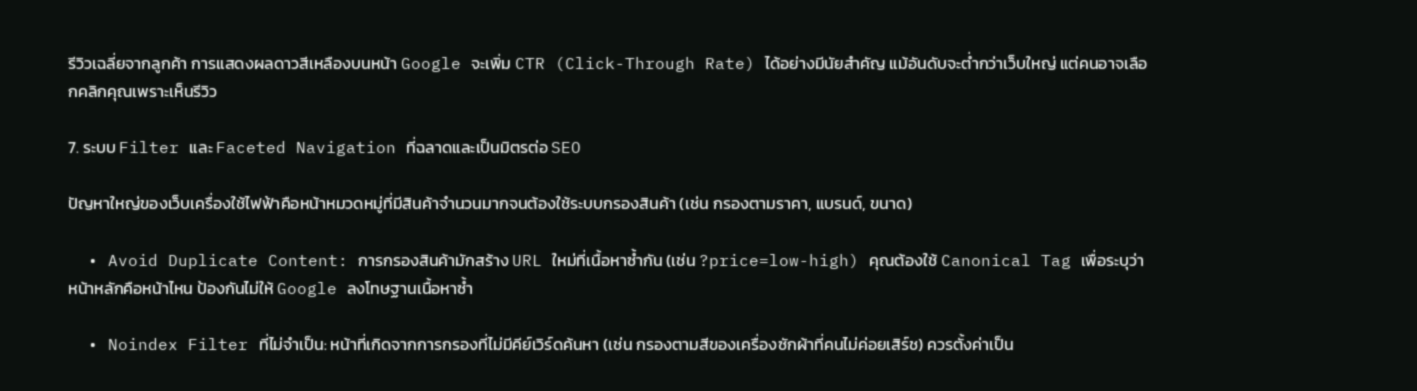รีวิวเฉลี่ยจากลูกค้า การแสดงผลดาวสีเหลืองบนหน้า Google จะเพิ่ม CTR (Click-Through Rate) ได้อย่างมีนัยสำคัญ แม้อันดับจะต่ำกว่าเว็บใหญ่ แต่คนอาจเลือกคลิกคุณเพราะเห็นรีวิว

7. ระบบ Filter และ Faceted Navigation ที่ฉลาดและเป็นมิตรต่อ SEO

ปัญหาใหญ่ของเว็บเครื่องใช้ไฟฟ้าคือหน้าหมวดหมู่ที่มีสินค้าจำนวนมากจนต้องใช้ระบบกรองสินค้า (เช่น กรองตามราคา, แบรนด์, ขนาด)

  • Avoid Duplicate Content: การกรองสินค้ามักสร้าง URL ใหม่ที่เนื้อหาซ้ำกัน (เช่น ?price=low-high) คุณต้องใช้ Canonical Tag เพื่อระบุว่าหน้าหลักคือหน้าไหน ป้องกันไม่ให้ Google ลงโทษฐานเนื้อหาซ้ำ

  • Noindex Filter ที่ไม่จำเป็น: หน้าที่เกิดจากการกรองที่ไม่มีคีย์เวิร์ดค้นหา (เช่น กรองตามสีของเครื่องซักผ้าที่คนไม่ค่อยเสิร์ช) ควรตั้งค่าเป็น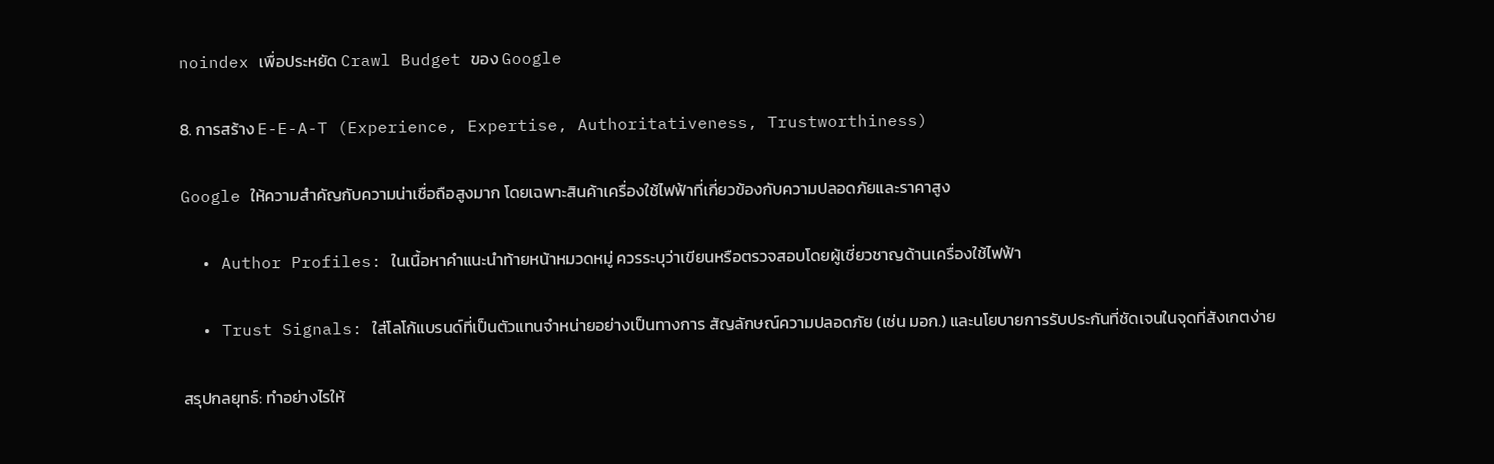noindex เพื่อประหยัด Crawl Budget ของ Google

8. การสร้าง E-E-A-T (Experience, Expertise, Authoritativeness, Trustworthiness)

Google ให้ความสำคัญกับความน่าเชื่อถือสูงมาก โดยเฉพาะสินค้าเครื่องใช้ไฟฟ้าที่เกี่ยวข้องกับความปลอดภัยและราคาสูง

  • Author Profiles: ในเนื้อหาคำแนะนำท้ายหน้าหมวดหมู่ ควรระบุว่าเขียนหรือตรวจสอบโดยผู้เชี่ยวชาญด้านเครื่องใช้ไฟฟ้า

  • Trust Signals: ใส่โลโก้แบรนด์ที่เป็นตัวแทนจำหน่ายอย่างเป็นทางการ สัญลักษณ์ความปลอดภัย (เช่น มอก.) และนโยบายการรับประกันที่ชัดเจนในจุดที่สังเกตง่าย

สรุปกลยุทธ์: ทำอย่างไรให้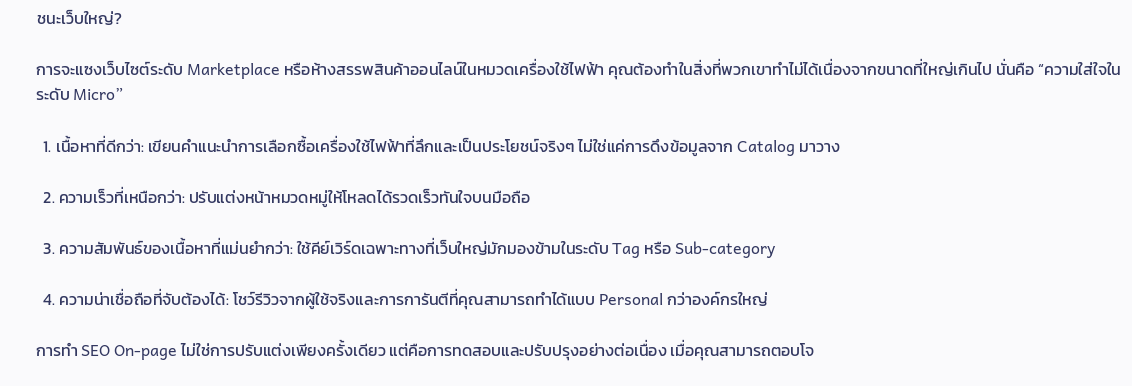ชนะเว็บใหญ่?

การจะแซงเว็บไซต์ระดับ Marketplace หรือห้างสรรพสินค้าออนไลน์ในหมวดเครื่องใช้ไฟฟ้า คุณต้องทำในสิ่งที่พวกเขาทำไม่ได้เนื่องจากขนาดที่ใหญ่เกินไป นั่นคือ “ความใส่ใจในระดับ Micro”

  1. เนื้อหาที่ดีกว่า: เขียนคำแนะนำการเลือกซื้อเครื่องใช้ไฟฟ้าที่ลึกและเป็นประโยชน์จริงๆ ไม่ใช่แค่การดึงข้อมูลจาก Catalog มาวาง

  2. ความเร็วที่เหนือกว่า: ปรับแต่งหน้าหมวดหมู่ให้โหลดได้รวดเร็วทันใจบนมือถือ

  3. ความสัมพันธ์ของเนื้อหาที่แม่นยำกว่า: ใช้คีย์เวิร์ดเฉพาะทางที่เว็บใหญ่มักมองข้ามในระดับ Tag หรือ Sub-category

  4. ความน่าเชื่อถือที่จับต้องได้: โชว์รีวิวจากผู้ใช้จริงและการการันตีที่คุณสามารถทำได้แบบ Personal กว่าองค์กรใหญ่

การทำ SEO On-page ไม่ใช่การปรับแต่งเพียงครั้งเดียว แต่คือการทดสอบและปรับปรุงอย่างต่อเนื่อง เมื่อคุณสามารถตอบโจ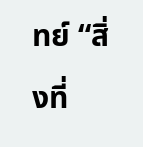ทย์ “สิ่งที่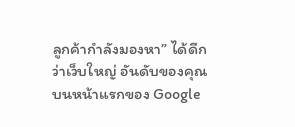ลูกค้ากำลังมองหา” ได้ดีกว่าเว็บใหญ่ อันดับของคุณบนหน้าแรกของ Google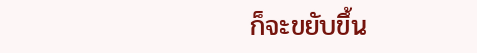ก็จะขยับขึ้น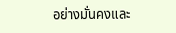อย่างมั่นคงและ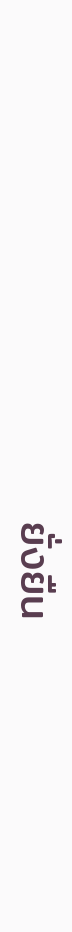ยั่งยืน